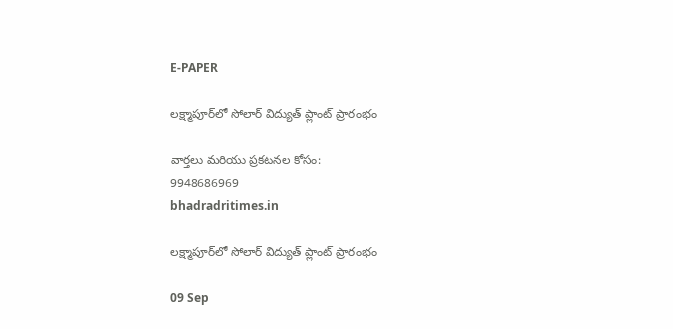E-PAPER

లక్ష్మాపూర్‌లో సోలార్ విద్యుత్ ప్లాంట్ ప్రారంభం

వార్తలు మరియు ప్రకటనల కోసం:
9948686969
bhadradritimes.in

లక్ష్మాపూర్‌లో సోలార్ విద్యుత్ ప్లాంట్ ప్రారంభం

09 Sep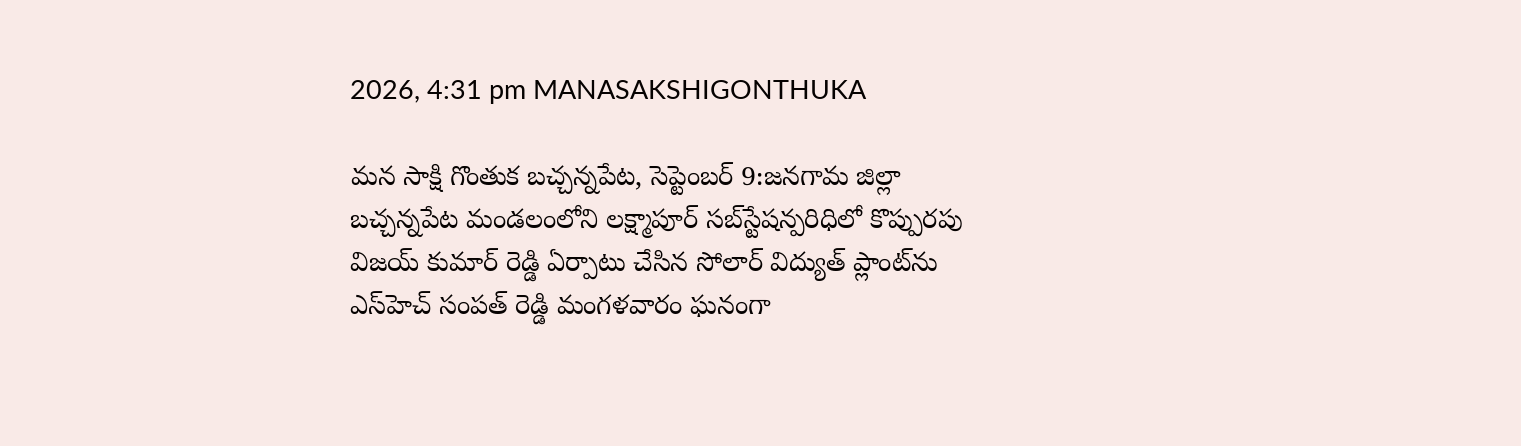2026, 4:31 pm MANASAKSHIGONTHUKA

మన సాక్షి గొంతుక బచ్చన్నపేట, సెప్టెంబర్ 9:జనగామ జిల్లా బచ్చన్నపేట మండలంలోని లక్ష్మాపూర్ సబ్‌స్టేషన్పరిధిలో కొప్పురపు విజయ్ కుమార్ రెడ్డి ఏర్పాటు చేసిన సోలార్ విద్యుత్ ప్లాంట్‌ను ఎస్‌హెచ్ సంపత్ రెడ్డి మంగళవారం ఘనంగా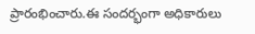ప్రారంభించారు.ఈ సందర్భంగా అధికారులు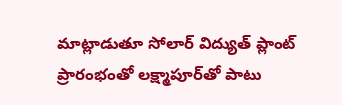మాట్లాడుతూ సోలార్ విద్యుత్ ప్లాంట్ ప్రారంభంతో లక్ష్మాపూర్‌తో పాటు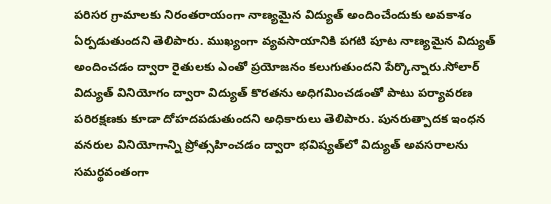పరిసర గ్రామాలకు నిరంతరాయంగా నాణ్యమైన విద్యుత్ అందించేందుకు అవకాశం ఏర్పడుతుందని తెలిపారు. ముఖ్యంగా వ్యవసాయానికి పగటి పూట నాణ్యమైన విద్యుత్ అందించడం ద్వారా రైతులకు ఎంతో ప్రయోజనం కలుగుతుందని పేర్కొన్నారు.సోలార్ విద్యుత్ వినియోగం ద్వారా విద్యుత్ కొరతను అధిగమించడంతో పాటు పర్యావరణ పరిరక్షణకు కూడా దోహదపడుతుందని అధికారులు తెలిపారు. పునరుత్పాదక ఇంధన వనరుల వినియోగాన్ని ప్రోత్సహించడం ద్వారా భవిష్యత్‌లో విద్యుత్ అవసరాలను సమర్థవంతంగా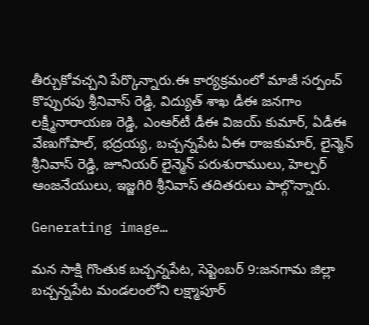తీర్చుకోవచ్చని పేర్కొన్నారు.ఈ కార్యక్రమంలో మాజీ సర్పంచ్ కొప్పురపు శ్రీనివాస్ రెడ్డి, విద్యుత్ శాఖ డీఈ జనగాం లక్ష్మీనారాయణ రెడ్డి, ఎంఆర్‌టీ డీఈ విజయ్ కుమార్, ఏడీఈ వేణుగోపాల్, భద్రయ్య, బచ్చన్నపేట ఏఈ రాజకుమార్, లైన్మెన్ శ్రీనివాస్ రెడ్డి, జూనియర్ లైన్మెన్ పరుశురాములు, హెల్పర్ ఆంజనేయులు, ఇజ్జగిరి శ్రీనివాస్ తదితరులు పాల్గొన్నారు.

Generating image…

మన సాక్షి గొంతుక బచ్చన్నపేట, సెప్టెంబర్ 9:జనగామ జిల్లా బచ్చన్నపేట మండలంలోని లక్ష్మాపూర్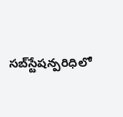సబ్‌స్టేషన్పరిధిలో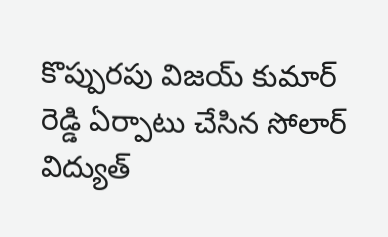కొప్పురపు విజయ్ కుమార్ రెడ్డి ఏర్పాటు చేసిన సోలార్ విద్యుత్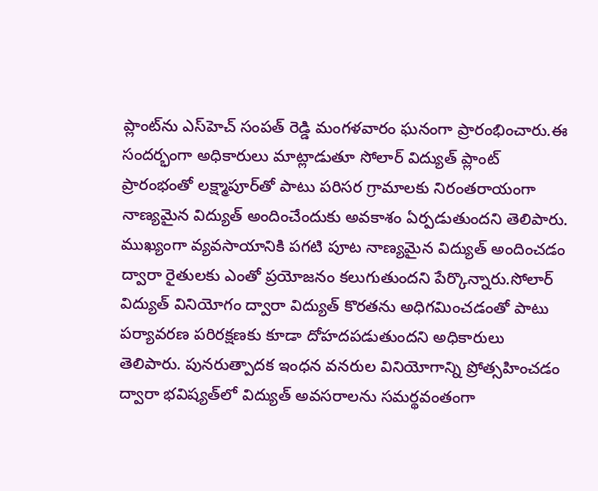ప్లాంట్‌ను ఎస్‌హెచ్ సంపత్ రెడ్డి మంగళవారం ఘనంగా ప్రారంభించారు.ఈ సందర్భంగా అధికారులు మాట్లాడుతూ సోలార్ విద్యుత్ ప్లాంట్ ప్రారంభంతో లక్ష్మాపూర్‌తో పాటు పరిసర గ్రామాలకు నిరంతరాయంగా నాణ్యమైన విద్యుత్ అందించేందుకు అవకాశం ఏర్పడుతుందని తెలిపారు. ముఖ్యంగా వ్యవసాయానికి పగటి పూట నాణ్యమైన విద్యుత్ అందించడం ద్వారా రైతులకు ఎంతో ప్రయోజనం కలుగుతుందని పేర్కొన్నారు.సోలార్ విద్యుత్ వినియోగం ద్వారా విద్యుత్ కొరతను అధిగమించడంతో పాటు పర్యావరణ పరిరక్షణకు కూడా దోహదపడుతుందని అధికారులు తెలిపారు. పునరుత్పాదక ఇంధన వనరుల వినియోగాన్ని ప్రోత్సహించడం ద్వారా భవిష్యత్‌లో విద్యుత్ అవసరాలను సమర్థవంతంగా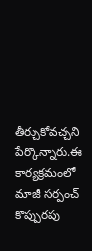తీర్చుకోవచ్చని పేర్కొన్నారు.ఈ కార్యక్రమంలో మాజీ సర్పంచ్ కొప్పురపు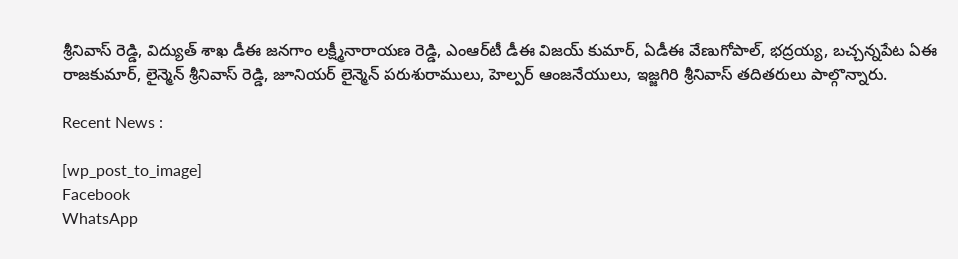శ్రీనివాస్ రెడ్డి, విద్యుత్ శాఖ డీఈ జనగాం లక్ష్మీనారాయణ రెడ్డి, ఎంఆర్‌టీ డీఈ విజయ్ కుమార్, ఏడీఈ వేణుగోపాల్, భద్రయ్య, బచ్చన్నపేట ఏఈ రాజకుమార్, లైన్మెన్ శ్రీనివాస్ రెడ్డి, జూనియర్ లైన్మెన్ పరుశురాములు, హెల్పర్ ఆంజనేయులు, ఇజ్జగిరి శ్రీనివాస్ తదితరులు పాల్గొన్నారు.

Recent News :

[wp_post_to_image]
Facebook
WhatsApp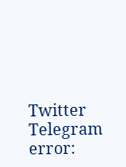Twitter
Telegram
error: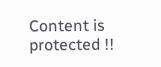Content is protected !!